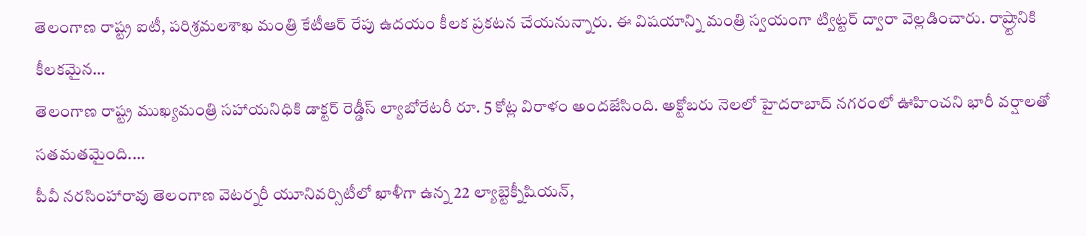తెలంగాణ రాష్ట్ర ఐటీ, పరిశ్రమలశాఖ మంత్రి కేటీఆర్ రేపు ఉదయం కీలక ప్రకటన చేయనున్నారు. ఈ విషయాన్ని మంత్రి స్వయంగా ట్విట్టర్ ద్వారా వెల్లడించారు. రాష్ర్టానికి కీలకమైన…
తెలంగాణ రాష్ట్ర ముఖ్యమంత్రి సహాయనిధికి డాక్టర్ రెడ్డీస్ ల్యాబోరేటరీ రూ. 5 కోట్ల విరాళం అందజేసింది. అక్టోబరు నెలలో హైదరాబాద్ నగరంలో ఊహించని భారీ వర్షాలతో సతమతమైంది.…
పీవీ నరసింహారావు తెలంగాణ వెటర్నరీ యూనివర్సిటీలో ఖాళీగా ఉన్న 22 ల్యాబ్టెక్నీషియన్,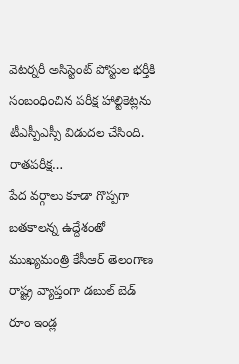వెటర్నరీ అసిస్టెంట్ పోస్టుల భర్తీకి సంబంధించిన పరీక్ష హాల్టికెట్లను టీఎస్పీఎస్సీ విడుదల చేసింది. రాతపరీక్ష…
పేద వర్గాలు కూడా గొప్పగా బతకాలన్న ఉద్దేశంతో ముఖ్యమంత్రి కేసీఆర్ తెలంగాణ రాష్ట్ర వ్యాప్తంగా డబుల్ బెడ్ రూం ఇండ్ల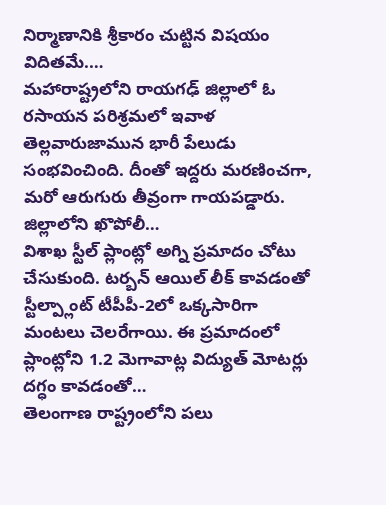నిర్మాణానికి శ్రీకారం చుట్టిన విషయం విదితమే.…
మహారాష్ట్రలోని రాయగఢ్ జిల్లాలో ఓ రసాయన పరిశ్రమలో ఇవాళ తెల్లవారుజామున భారీ పేలుడు సంభవించింది. దీంతో ఇద్దరు మరణించగా, మరో ఆరుగురు తీవ్రంగా గాయపడ్డారు. జిల్లాలోని ఖొపోలీ…
విశాఖ స్టీల్ ప్లాంట్లో అగ్ని ప్రమాదం చోటు చేసుకుంది. టర్బన్ ఆయిల్ లీక్ కావడంతో స్టీల్ప్లాంట్ టీపీపీ-2లో ఒక్కసారిగా మంటలు చెలరేగాయి. ఈ ప్రమాదంలో ప్లాంట్లోని 1.2 మెగావాట్ల విద్యుత్ మోటర్లు దగ్ధం కావడంతో…
తెలంగాణ రాష్ట్రంలోని పలు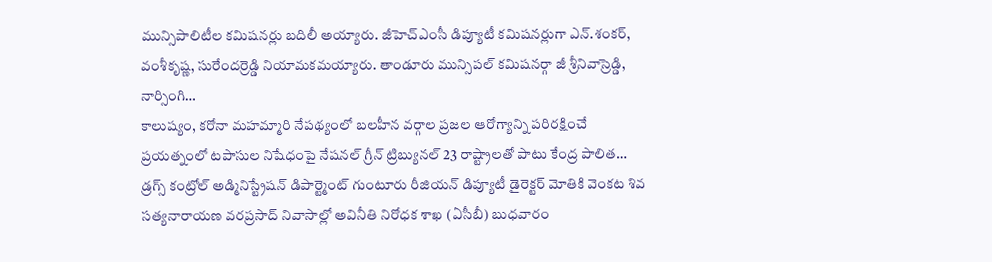మున్సిపాలిటీల కమిషనర్లు బదిలీ అయ్యారు. జీహెచ్ఎంసీ డిప్యూటీ కమిషనర్లుగా ఎన్.శంకర్, వంశీకృష్ణ, సురేందర్రెడ్డి నియామకమయ్యారు. తాండూరు మున్సిపల్ కమిషనర్గా జీ శ్రీనివాస్రెడ్డి, నార్సింగి…
కాలుష్యం, కరోనా మహమ్మారి నేపథ్యంలో బలహీన వర్గాల ప్రజల ఆరోగ్యాన్ని పరిరక్షించే ప్రయత్నంలో టపాసుల నిషేధంపై నేషనల్ గ్రీన్ ట్రిబ్యునల్ 23 రాష్ట్రాలతో పాటు కేంద్ర పాలిత…
డ్రగ్స్ కంట్రోల్ అడ్మినిస్ట్రేషన్ డిపార్ట్మెంట్ గుంటూరు రీజియన్ డిప్యూటీ డైరెక్టర్ మోతికి వెంకట శివ సత్యనారాయణ వరప్రసాద్ నివాసాల్లో అవినీతి నిరోధక శాఖ (ఏసీబీ) బుధవారం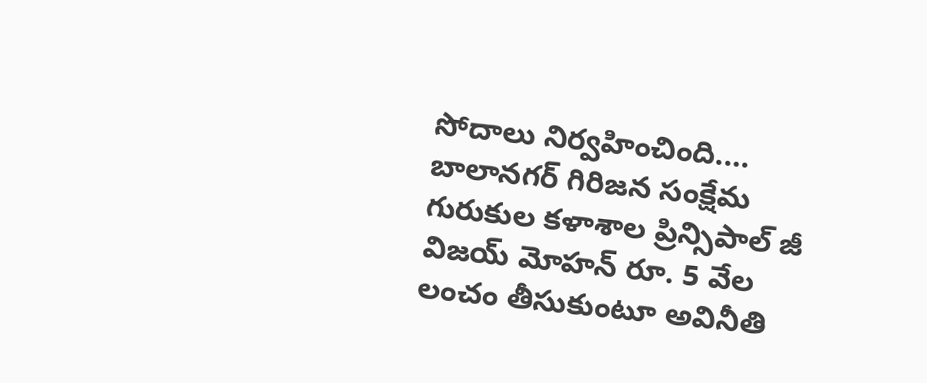సోదాలు నిర్వహించింది.…
బాలానగర్ గిరిజన సంక్షేమ గురుకుల కళాశాల ప్రిన్సిపాల్ జీ విజయ్ మోహన్ రూ. 5 వేల లంచం తీసుకుంటూ అవినీతి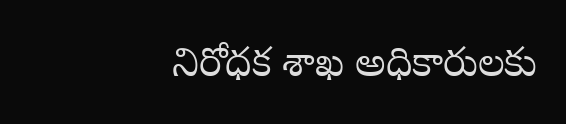నిరోధక శాఖ అధికారులకు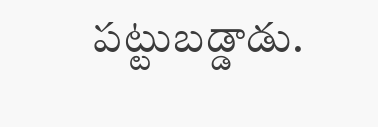పట్టుబడ్డాడు.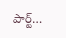పార్ట్…